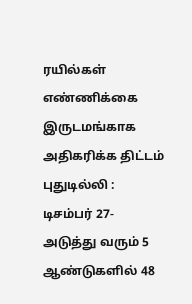ரயில்கள் எண்ணிக்கை இருடமங்காக அதிகரிக்க திட்டம்
புதுடில்லி : டிசம்பர் 27-அடுத்து வரும் 5 ஆண்டுகளில் 48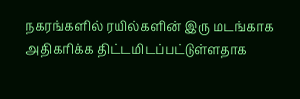நகரங்களில் ரயில்களின் இரு மடங்காக அதிகரிக்க திட்டமிடப்பட்டுள்ளதாக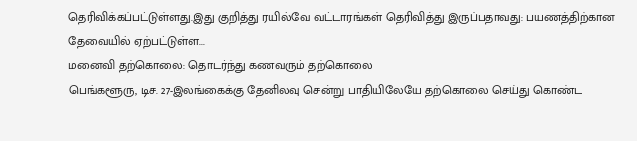தெரிவிக்கப்பட்டுள்ளது.இது குறித்து ரயில்வே வட்டாரங்கள் தெரிவித்து இருப்பதாவது: பயணத்திற்கான தேவையில் ஏற்பட்டுள்ள...
மனைவி தற்கொலை: தொடர்ந்து கணவரும் தற்கொலை
பெங்களூரு, டிச. 27-இலங்கைக்கு தேனிலவு சென்று பாதியிலேயே தற்கொலை செய்து கொண்ட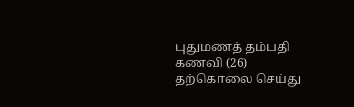புதுமணத் தம்பதி கணவி (26) தற்கொலை செய்து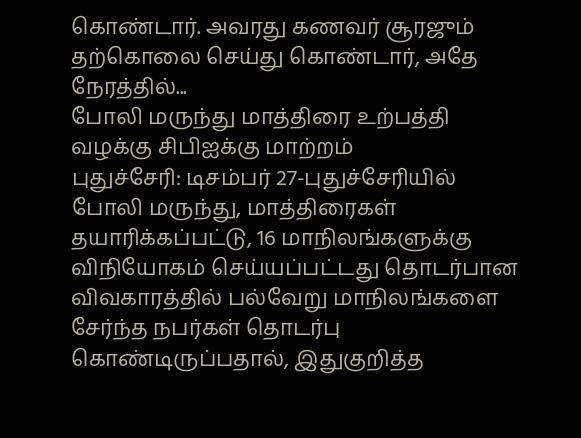கொண்டார். அவரது கணவர் சூரஜும் தற்கொலை செய்து கொண்டார், அதே நேரத்தில்...
போலி மருந்து மாத்திரை உற்பத்தி வழக்கு சிபிஐக்கு மாற்றம்
புதுச்சேரி: டிசம்பர் 27-புதுச்சேரியில் போலி மருந்து, மாத்திரைகள் தயாரிக்கப்பட்டு, 16 மாநிலங்களுக்கு விநியோகம் செய்யப்பட்டது தொடர்பான விவகாரத்தில் பல்வேறு மாநிலங்களை சேர்ந்த நபர்கள் தொடர்பு கொண்டிருப்பதால், இதுகுறித்த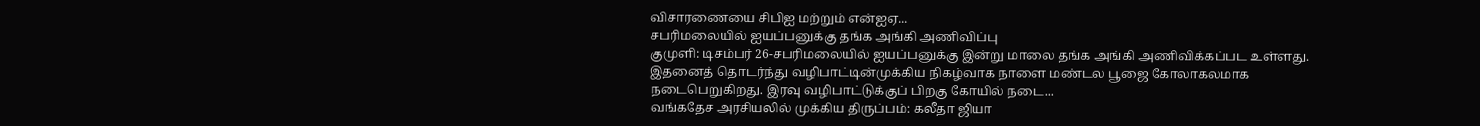விசாரணையை சிபிஐ மற்றும் என்ஐஏ...
சபரிமலையில் ஐயப்பனுக்கு தங்க அங்கி அணிவிப்பு
குமுளி: டிசம்பர் 26-சபரிமலையில் ஐயப்பனுக்கு இன்று மாலை தங்க அங்கி அணிவிக்கப்பட உள்ளது. இதனைத் தொடர்ந்து வழிபாட்டின்முக்கிய நிகழ்வாக நாளை மண்டல பூஜை கோலாகலமாக நடைபெறுகிறது. இரவு வழிபாட்டுக்குப் பிறகு கோயில் நடை...
வங்கதேச அரசியலில் முக்கிய திருப்பம்: கலீதா ஜியா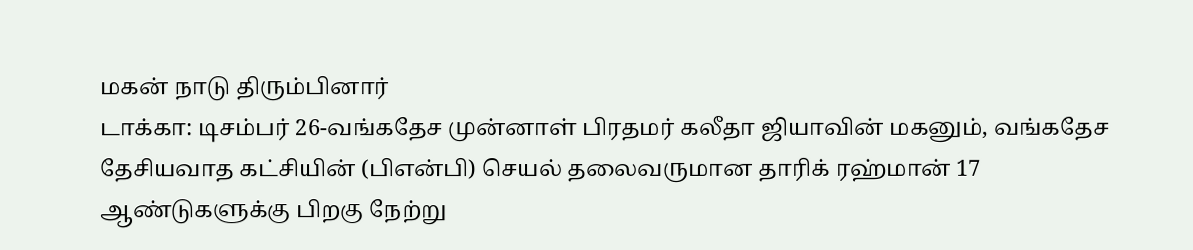மகன் நாடு திரும்பினார்
டாக்கா: டிசம்பர் 26-வங்கதேச முன்னாள் பிரதமர் கலீதா ஜியாவின் மகனும், வங்கதேச தேசியவாத கட்சியின் (பிஎன்பி) செயல் தலைவருமான தாரிக் ரஹ்மான் 17 ஆண்டுகளுக்கு பிறகு நேற்று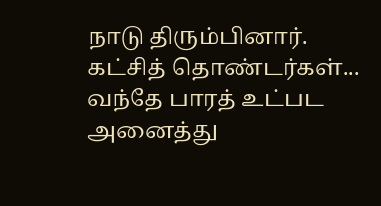நாடு திரும்பினார். கட்சித் தொண்டர்கள்...
வந்தே பாரத் உட்பட அனைத்து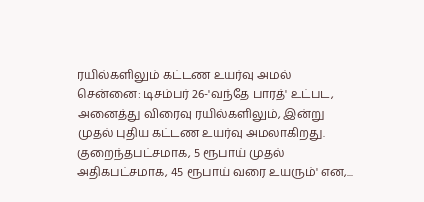ரயில்களிலும் கட்டண உயர்வு அமல்
சென்னை: டிசம்பர் 26-'வந்தே பாரத்' உட்பட, அனைத்து விரைவு ரயில்களிலும், இன்று முதல் புதிய கட்டண உயர்வு அமலாகிறது. குறைந்தபட்சமாக, 5 ரூபாய் முதல் அதிகபட்சமாக, 45 ரூபாய் வரை உயரும்' என,...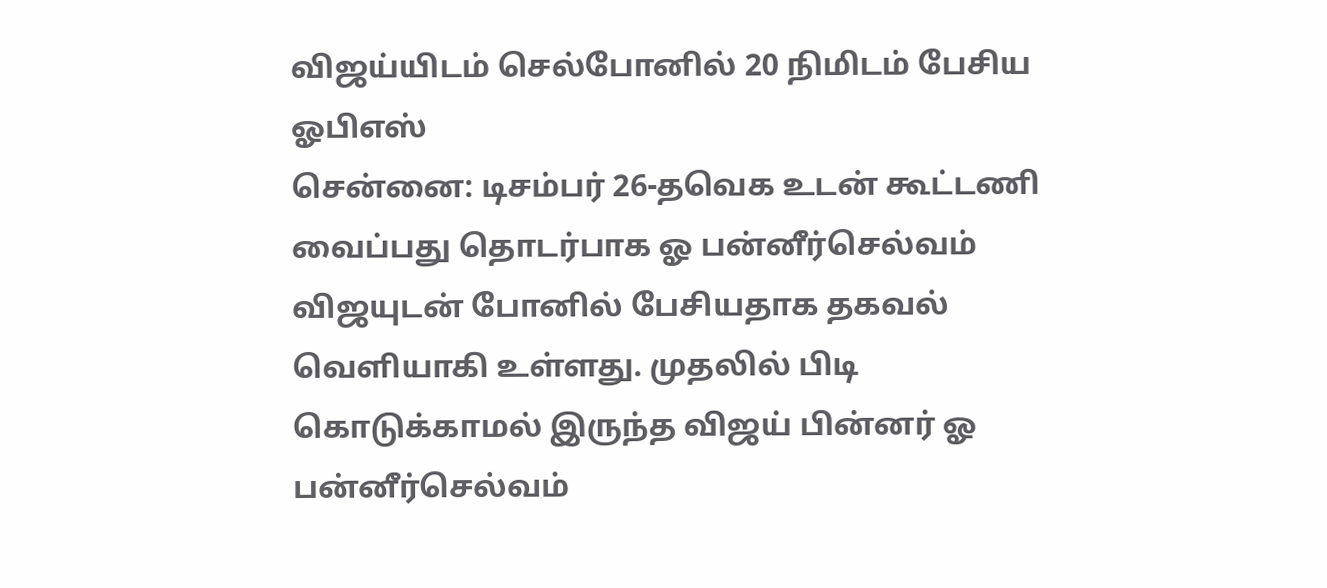விஜய்யிடம் செல்போனில் 20 நிமிடம் பேசிய ஓபிஎஸ்
சென்னை: டிசம்பர் 26-தவெக உடன் கூட்டணி வைப்பது தொடர்பாக ஓ பன்னீர்செல்வம் விஜயுடன் போனில் பேசியதாக தகவல் வெளியாகி உள்ளது. முதலில் பிடி கொடுக்காமல் இருந்த விஜய் பின்னர் ஓ பன்னீர்செல்வம்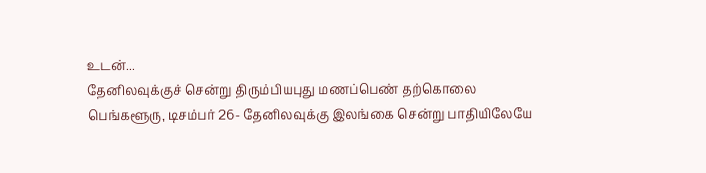உடன்...
தேனிலவுக்குச் சென்று திரும்பியபுது மணப்பெண் தற்கொலை
பெங்களூரு, டிசம்பர் 26- தேனிலவுக்கு இலங்கை சென்று பாதியிலேயே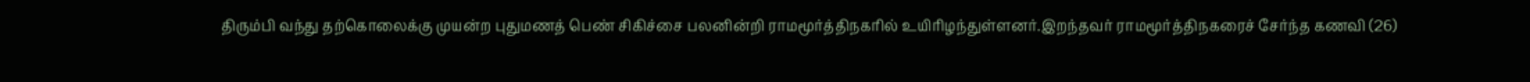திரும்பி வந்து தற்கொலைக்கு முயன்ற புதுமணத் பெண் சிகிச்சை பலனின்றி ராமமூர்த்திநகரில் உயிரிழந்துள்ளனர்.இறந்தவர் ராமமூர்த்திநகரைச் சேர்ந்த கணவி (26)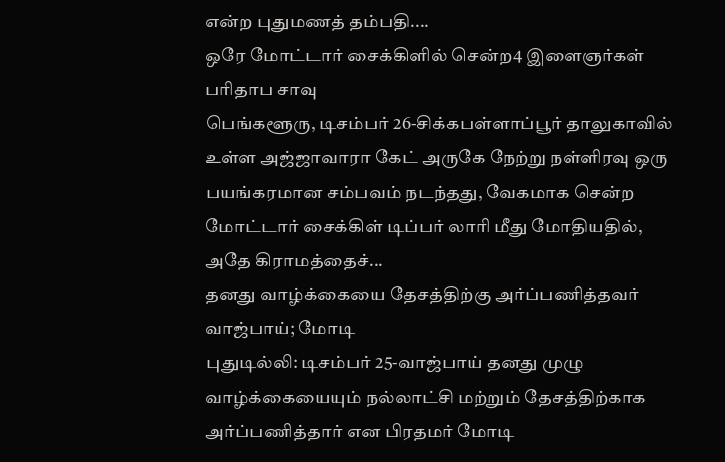என்ற புதுமணத் தம்பதி....
ஒரே மோட்டார் சைக்கிளில் சென்ற4 இளைஞர்கள் பரிதாப சாவு
பெங்களூரு, டிசம்பர் 26-சிக்கபள்ளாப்பூர் தாலுகாவில் உள்ள அஜ்ஜாவாரா கேட் அருகே நேற்று நள்ளிரவு ஒரு பயங்கரமான சம்பவம் நடந்தது, வேகமாக சென்ற மோட்டார் சைக்கிள் டிப்பர் லாரி மீது மோதியதில், அதே கிராமத்தைச்...
தனது வாழ்க்கையை தேசத்திற்கு அர்ப்பணித்தவர் வாஜ்பாய்; மோடி
புதுடில்லி: டிசம்பர் 25-வாஜ்பாய் தனது முழு வாழ்க்கையையும் நல்லாட்சி மற்றும் தேசத்திற்காக அர்ப்பணித்தார் என பிரதமர் மோடி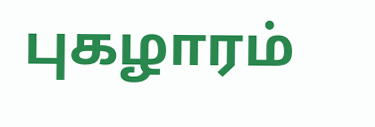புகழாரம்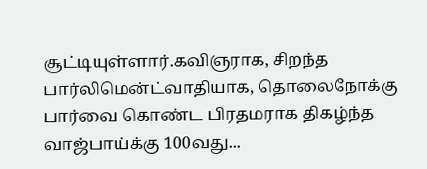சூட்டியுள்ளார்.கவிஞராக, சிறந்த பார்லிமென்ட்வாதியாக, தொலைநோக்கு பார்வை கொண்ட பிரதமராக திகழ்ந்த வாஜ்பாய்க்கு 100வது...